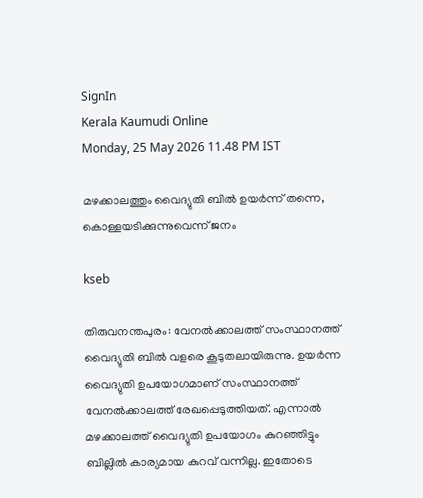SignIn
Kerala Kaumudi Online
Monday, 25 May 2026 11.48 PM IST

മഴക്കാലത്തും വൈദ്യുതി ബില്‍ ഉയര്‍ന്ന് തന്നെ, കൊള്ളയടിക്കുന്നുവെന്ന് ജനം

kseb

തിരുവനന്തപുരം: വേനല്‍ക്കാലത്ത് സംസ്ഥാനത്ത് വൈദ്യുതി ബില്‍ വളരെ കൂടുതലായിരുന്നു. ഉയര്‍ന്ന വൈദ്യുതി ഉപയോഗമാണ് സംസ്ഥാനത്ത് വേനല്‍ക്കാലത്ത് രേഖപ്പെടുത്തിയത്. എന്നാല്‍ മഴക്കാലത്ത് വൈദ്യുതി ഉപയോഗം കുറഞ്ഞിട്ടും ബില്ലില്‍ കാര്യമായ കുറവ് വന്നില്ല. ഇതോടെ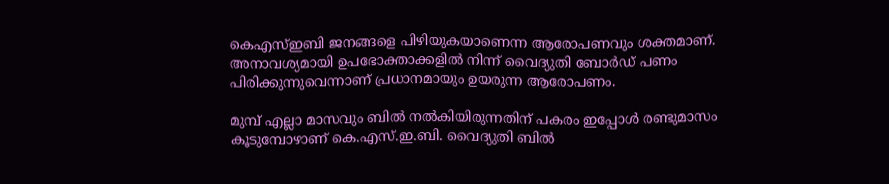കെഎസ്ഇബി ജനങ്ങളെ പിഴിയുകയാണെന്ന ആരോപണവും ശക്തമാണ്. അനാവശ്യമായി ഉപഭോക്താക്കളില്‍ നിന്ന് വൈദ്യുതി ബോര്‍ഡ് പണം പിരിക്കുന്നുവെന്നാണ് പ്രധാനമായും ഉയരുന്ന ആരോപണം.

മുമ്പ് എല്ലാ മാസവും ബില്‍ നല്‍കിയിരുന്നതിന് പകരം ഇപ്പോള്‍ രണ്ടുമാസം കൂടുമ്പോഴാണ് കെ.എസ്.ഇ.ബി. വൈദ്യുതി ബില്‍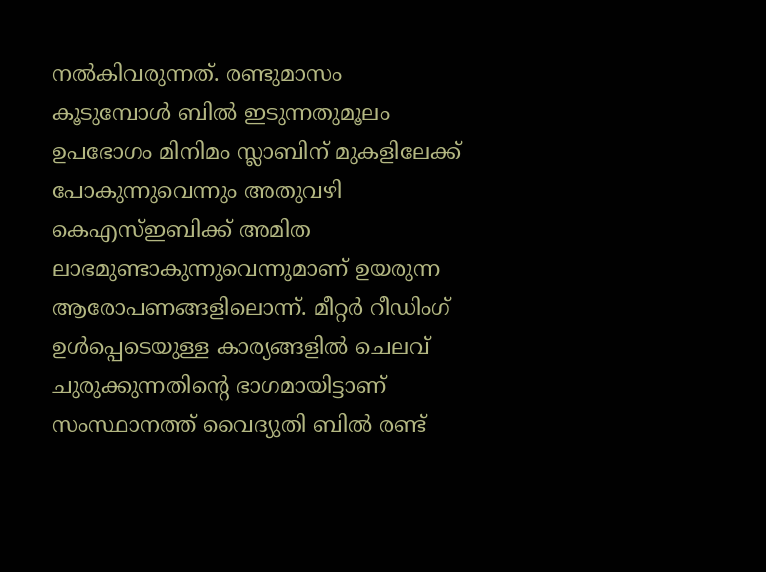നല്‍കിവരുന്നത്. രണ്ടുമാസം കൂടുമ്പോള്‍ ബില്‍ ഇടുന്നതുമൂലം ഉപഭോഗം മിനിമം സ്ലാബിന് മുകളിലേക്ക് പോകുന്നുവെന്നും അതുവഴി കെഎസ്ഇബിക്ക് അമിത ലാഭമുണ്ടാകുന്നുവെന്നുമാണ് ഉയരുന്ന ആരോപണങ്ങളിലൊന്ന്. മീറ്റര്‍ റീഡിംഗ് ഉള്‍പ്പെടെയുള്ള കാര്യങ്ങളില്‍ ചെലവ് ചുരുക്കുന്നതിന്റെ ഭാഗമായിട്ടാണ് സംസ്ഥാനത്ത് വൈദ്യുതി ബില്‍ രണ്ട്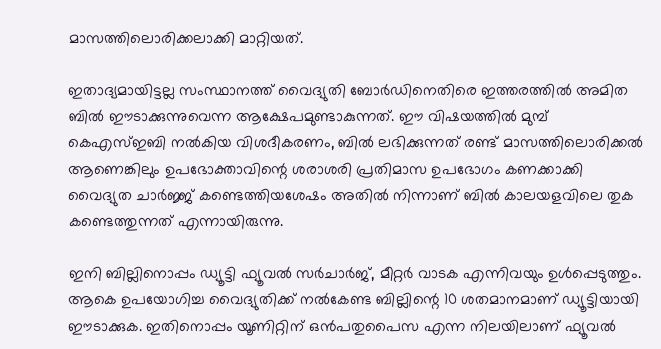മാസത്തിലൊരിക്കലാക്കി മാറ്റിയത്.

ഇതാദ്യമായിട്ടല്ല സംസ്ഥാനത്ത് വൈദ്യുതി ബോര്‍ഡിനെതിരെ ഇത്തരത്തില്‍ അമിത ബില്‍ ഈടാക്കുന്നുവെന്ന ആക്ഷേപമുണ്ടാകുന്നത്. ഈ വിഷയത്തില്‍ മുമ്പ് കെഎസ്ഇബി നല്‍കിയ വിശദീകരണം, ബില്‍ ലഭിക്കുന്നത് രണ്ട് മാസത്തിലൊരിക്കല്‍ ആണെങ്കിലും ഉപഭോക്താവിന്റെ ശരാശരി പ്രതിമാസ ഉപഭോഗം കണക്കാക്കി വൈദ്യുത ചാര്‍ജ്ജ് കണ്ടെത്തിയശേഷം അതില്‍ നിന്നാണ് ബില്‍ കാലയളവിലെ തുക കണ്ടെത്തുന്നത് എന്നായിരുന്നു.

ഇനി ബില്ലിനൊപ്പം ഡ്യൂട്ടി ഫ്യൂവല്‍ സര്‍ചാര്‍ജ്, മീറ്റര്‍ വാടക എന്നിവയും ഉള്‍പ്പെടുത്തും. ആകെ ഉപയോഗിച്ച വൈദ്യുതിക്ക് നല്‍കേണ്ട ബില്ലിന്റെ 10 ശതമാനമാണ് ഡ്യൂട്ടിയായി ഈടാക്കുക. ഇതിനൊപ്പം യൂണിറ്റിന് ഒന്‍പതുപൈസ എന്ന നിലയിലാണ് ഫ്യൂവല്‍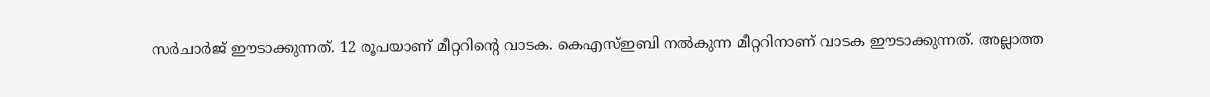സര്‍ചാര്‍ജ് ഈടാക്കുന്നത്. 12 രൂപയാണ് മീറ്ററിന്റെ വാടക. കെഎസ്ഇബി നല്‍കുന്ന മീറ്ററിനാണ് വാടക ഈടാക്കുന്നത്. അല്ലാത്ത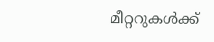മീറ്ററുകള്‍ക്ക്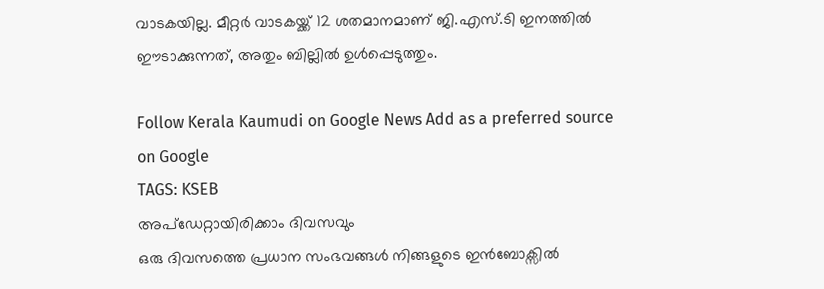വാടകയില്ല. മീറ്റര്‍ വാടകയ്ക്ക് 12 ശതമാനമാണ് ജി.എസ്.ടി ഇനത്തില്‍ ഈടാക്കുന്നത്, അതും ബില്ലില്‍ ഉള്‍പ്പെടുത്തും.

Follow Kerala Kaumudi on Google News Add as a preferred source on Google
TAGS: KSEB
അപ്ഡേറ്റായിരിക്കാം ദിവസവും
ഒരു ദിവസത്തെ പ്രധാന സംഭവങ്ങൾ നിങ്ങളുടെ ഇൻബോക്സിൽ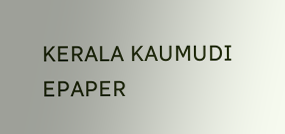KERALA KAUMUDI EPAPER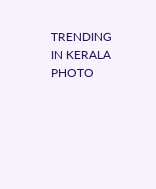TRENDING IN KERALA
PHOTO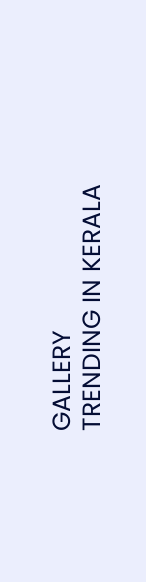GALLERY
TRENDING IN KERALA